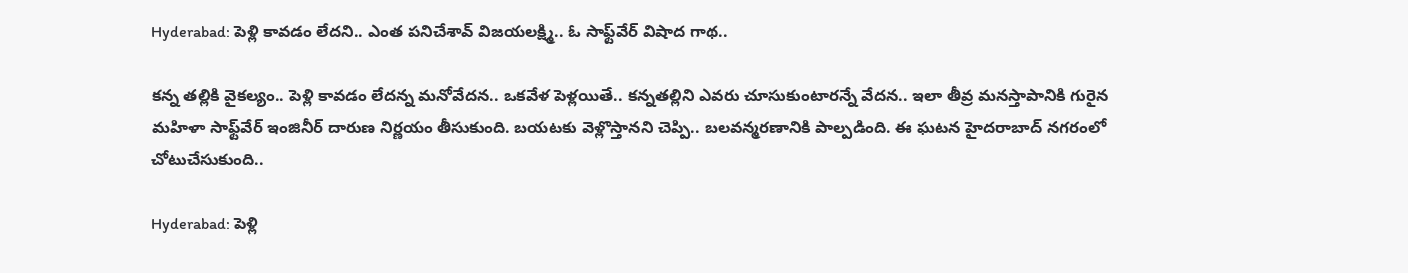Hyderabad: పెళ్లి కావడం లేదని.. ఎంత పనిచేశావ్ విజయలక్ష్మి.. ఓ సాఫ్ట్‌వేర్ విషాద గాథ..

కన్న తల్లికి వైకల్యం.. పెళ్లి కావడం లేదన్న మనోవేదన.. ఒకవేళ పెళ్లయితే.. కన్నతల్లిని ఎవరు చూసుకుంటారన్నే వేదన.. ఇలా తీవ్ర మనస్తాపానికి గురైన మహిళా సాఫ్ట్‌వేర్ ఇంజినీర్ దారుణ నిర్ణయం తీసుకుంది. బయటకు వెళ్లొస్తానని చెప్పి.. బలవన్మరణానికి పాల్పడింది. ఈ ఘటన హైదరాబాద్ నగరంలో చోటుచేసుకుంది..

Hyderabad: పెళ్లి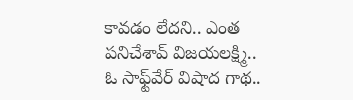కావడం లేదని.. ఎంత పనిచేశావ్ విజయలక్ష్మి.. ఓ సాఫ్ట్‌వేర్ విషాద గాథ..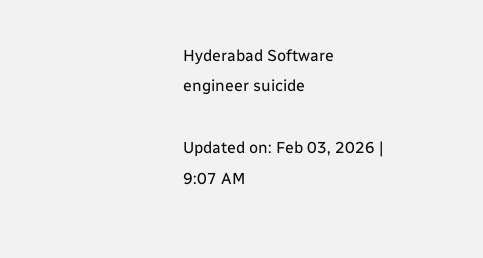Hyderabad Software engineer suicide

Updated on: Feb 03, 2026 | 9:07 AM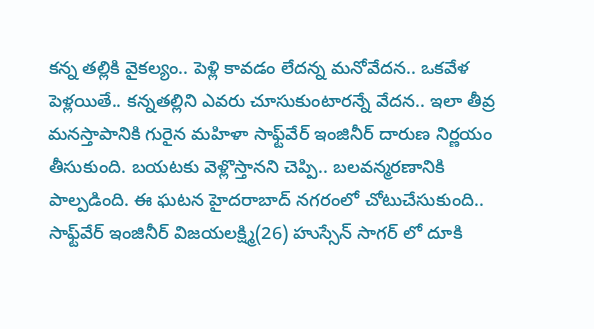కన్న తల్లికి వైకల్యం.. పెళ్లి కావడం లేదన్న మనోవేదన.. ఒకవేళ పెళ్లయితే.. కన్నతల్లిని ఎవరు చూసుకుంటారన్నే వేదన.. ఇలా తీవ్ర మనస్తాపానికి గురైన మహిళా సాఫ్ట్‌వేర్ ఇంజినీర్ దారుణ నిర్ణయం తీసుకుంది. బయటకు వెళ్లొస్తానని చెప్పి.. బలవన్మరణానికి పాల్పడింది. ఈ ఘటన హైదరాబాద్ నగరంలో చోటుచేసుకుంది.. సాఫ్ట్‌వేర్ ఇంజినీర్ విజయలక్ష్మి(26) హుస్సేన్ సాగర్ లో దూకి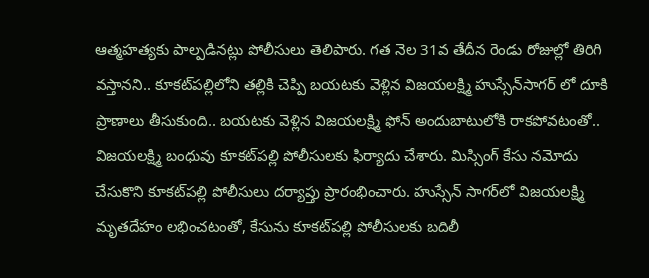ఆత్మహత్యకు పాల్పడినట్లు పోలీసులు తెలిపారు. గత నెల 31వ తేదీన రెండు రోజుల్లో తిరిగి వస్తానని.. కూకట్‌పల్లిలోని తల్లికి చెప్పి బయటకు వెళ్లిన విజయలక్ష్మి హుస్సేన్‌సాగర్ లో దూకి ప్రాణాలు తీసుకుంది.. బయటకు వెళ్లిన విజయలక్ష్మి ఫోన్ అందుబాటులోకి రాకపోవటంతో.. విజయలక్ష్మి బంధువు కూకట్‌పల్లి పోలీసులకు ఫిర్యాదు చేశారు. మిస్సింగ్ కేసు నమోదు చేసుకొని కూకట్‌పల్లి పోలీసులు దర్యాప్తు ప్రారంభించారు. హుస్సేన్ సాగర్‌లో విజయలక్ష్మి మృతదేహం లభించటంతో, కేసును కూకట్‌పల్లి పోలీసులకు బదిలీ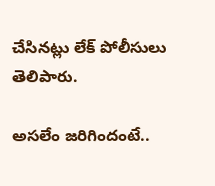చేసినట్లు లేక్ పోలీసులు తెలిపారు.

అసలేం జరిగిందంటే..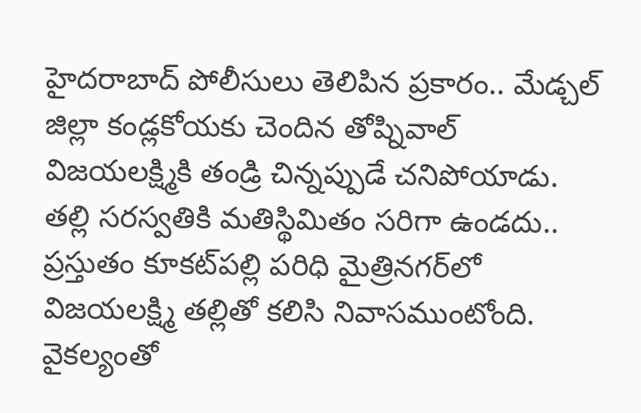హైదరాబాద్ పోలీసులు తెలిపిన ప్రకారం.. మేడ్చల్‌ జిల్లా కండ్లకోయకు చెందిన తోష్నివాల్‌ విజయలక్ష్మికి తండ్రి చిన్నప్పుడే చనిపోయాడు. తల్లి సరస్వతికి మతిస్థిమితం సరిగా ఉండదు.. ప్రస్తుతం కూకట్‌పల్లి పరిధి మైత్రినగర్‌లో విజయలక్ష్మి తల్లితో కలిసి నివాసముంటోంది. వైకల్యంతో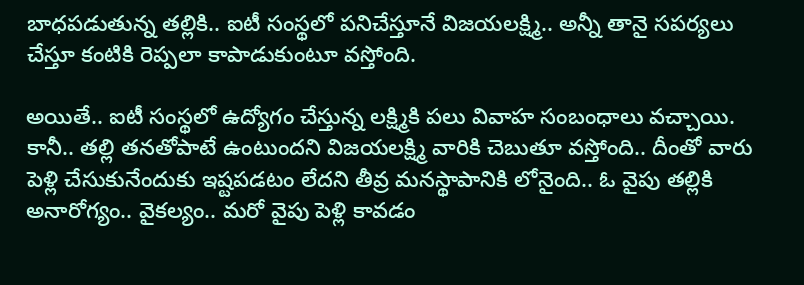బాధపడుతున్న తల్లికి.. ఐటీ సంస్థలో పనిచేస్తూనే విజయలక్ష్మి.. అన్నీ తానై సపర్యలు చేస్తూ కంటికి రెప్పలా కాపాడుకుంటూ వస్తోంది.

అయితే.. ఐటీ సంస్థలో ఉద్యోగం చేస్తున్న లక్ష్మికి పలు వివాహ సంబంధాలు వచ్చాయి. కానీ.. తల్లి తనతోపాటే ఉంటుందని విజయలక్ష్మి వారికి చెబుతూ వస్తోంది.. దీంతో వారు పెళ్లి చేసుకునేందుకు ఇష్టపడటం లేదని తీవ్ర మనస్థాపానికి లోనైంది.. ఓ వైపు తల్లికి అనారోగ్యం.. వైకల్యం.. మరో వైపు పెళ్లి కావడం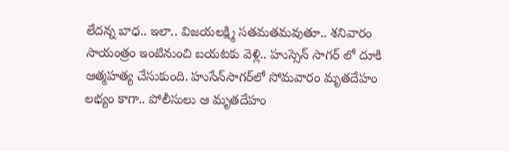లేదన్న బాధ.. ఇలా.. విజయలక్ష్మి సతమతమవుతూ.. శనివారం సాయంత్రం ఇంటినుంచి బయటకు వెళ్లి.. హుస్సెన్ సాగర్ లో దూకి ఆత్మహత్య చేసుకుంది. హుసేన్‌సాగర్‌లో సోమవారం మృతదేహం లభ్యం కాగా.. పోలీసులు ఆ మృతదేహం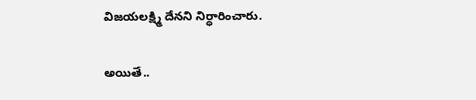విజయలక్ష్మి దేనని నిర్ధారించారు.

అయితే..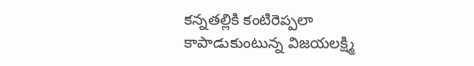కన్నతల్లికి కంటిరెప్పలా కాపాడుకుంటున్న విజయలక్ష్మి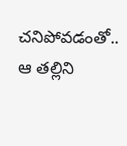చనిపోవడంతో.. ఆ తల్లిని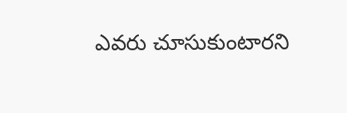ఎవరు చూసుకుంటారని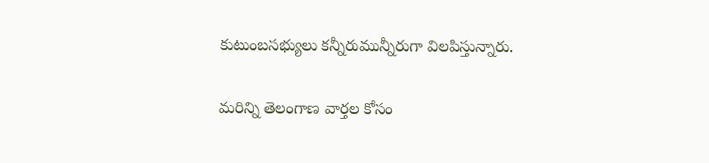కుటుంబసభ్యులు కన్నీరుమున్నీరుగా విలపిస్తున్నారు.

మరిన్ని తెలంగాణ వార్తల కోసం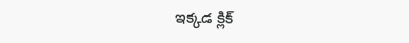ఇక్కడ క్లిక్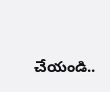చేయండి..